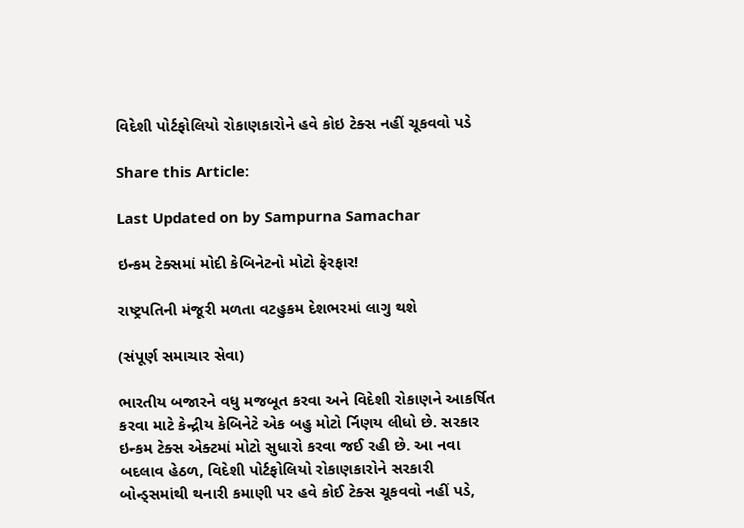વિદેશી પોર્ટફોલિયો રોકાણકારોને હવે કોઇ ટેક્સ નહીં ચૂકવવો પડે

Share this Article:

Last Updated on by Sampurna Samachar

ઇન્કમ ટેક્સમાં મોદી કેબિનેટનો મોટો ફેરફાર!

રાષ્ટ્રપતિની મંજૂરી મળતા વટહુકમ દેશભરમાં લાગુ થશે

(સંપૂર્ણ સમાચાર સેવા)

ભારતીય બજારને વધુ મજબૂત કરવા અને વિદેશી રોકાણને આકર્ષિત કરવા માટે કેન્દ્રીય કેબિનેટે એક બહુ મોટો ર્નિણય લીધો છે. સરકાર ઇન્કમ ટેક્સ એક્ટમાં મોટો સુધારો કરવા જઈ રહી છે. આ નવા બદલાવ હેઠળ, વિદેશી પોર્ટફોલિયો રોકાણકારોને સરકારી બોન્ડ્સમાંથી થનારી કમાણી પર હવે કોઈ ટેક્સ ચૂકવવો નહીં પડે,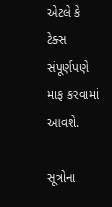એટલે કે ટેક્સ સંપૂર્ણપણે માફ કરવામાં આવશે.

સૂત્રોના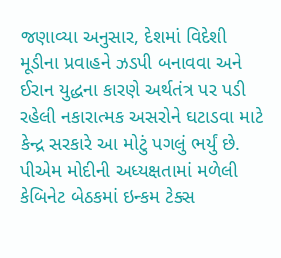જણાવ્યા અનુસાર, દેશમાં વિદેશી મૂડીના પ્રવાહને ઝડપી બનાવવા અને ઈરાન યુદ્ધના કારણે અર્થતંત્ર પર પડી રહેલી નકારાત્મક અસરોને ઘટાડવા માટે કેન્દ્ર સરકારે આ મોટું પગલું ભર્યું છે. પીએમ મોદીની અધ્યક્ષતામાં મળેલી કેબિનેટ બેઠકમાં ઇન્કમ ટેક્સ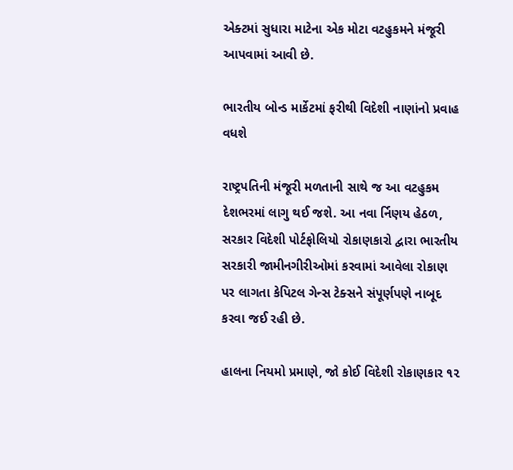એક્ટમાં સુધારા માટેના એક મોટા વટહુકમને મંજૂરી આપવામાં આવી છે.

ભારતીય બોન્ડ માર્કેટમાં ફરીથી વિદેશી નાણાંનો પ્રવાહ વધશે

રાષ્ટ્રપતિની મંજૂરી મળતાની સાથે જ આ વટહુકમ દેશભરમાં લાગુ થઈ જશે. આ નવા ર્નિણય હેઠળ, સરકાર વિદેશી પોર્ટફોલિયો રોકાણકારો દ્વારા ભારતીય સરકારી જામીનગીરીઓમાં કરવામાં આવેલા રોકાણ પર લાગતા કેપિટલ ગેન્સ ટેક્સને સંપૂર્ણપણે નાબૂદ કરવા જઈ રહી છે.

હાલના નિયમો પ્રમાણે, જો કોઈ વિદેશી રોકાણકાર ૧૨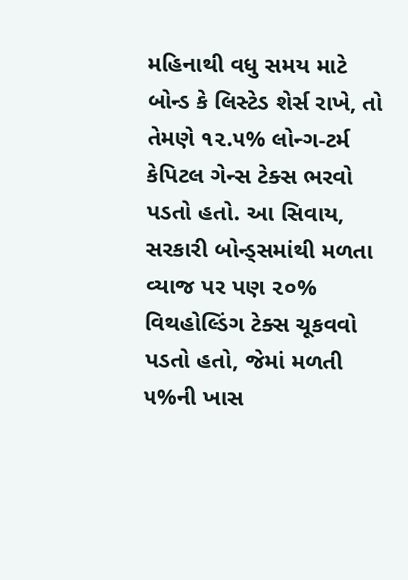મહિનાથી વધુ સમય માટે બોન્ડ કે લિસ્ટેડ શેર્સ રાખે, તો તેમણે ૧૨.૫% લોન્ગ-ટર્મ કેપિટલ ગેન્સ ટેક્સ ભરવો પડતો હતો. આ સિવાય, સરકારી બોન્ડ્સમાંથી મળતા વ્યાજ પર પણ ૨૦% વિથહોલ્ડિંગ ટેક્સ ચૂકવવો પડતો હતો, જેમાં મળતી ૫%ની ખાસ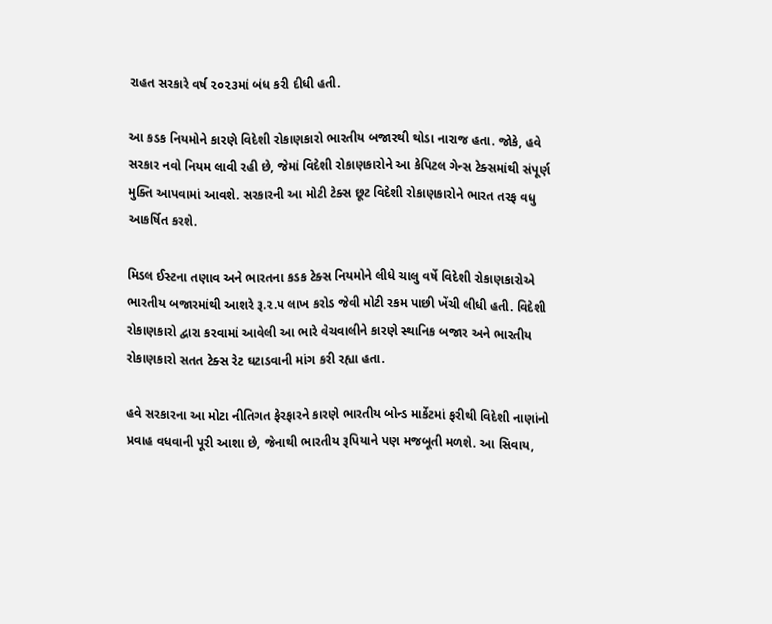રાહત સરકારે વર્ષ ૨૦૨૩માં બંધ કરી દીધી હતી.

આ કડક નિયમોને કારણે વિદેશી રોકાણકારો ભારતીય બજારથી થોડા નારાજ હતા. જોકે, હવે સરકાર નવો નિયમ લાવી રહી છે, જેમાં વિદેશી રોકાણકારોને આ કેપિટલ ગેન્સ ટેક્સમાંથી સંપૂર્ણ મુક્તિ આપવામાં આવશે. સરકારની આ મોટી ટેક્સ છૂટ વિદેશી રોકાણકારોને ભારત તરફ વધુ આકર્ષિત કરશે.

મિડલ ઈસ્ટના તણાવ અને ભારતના કડક ટેક્સ નિયમોને લીધે ચાલુ વર્ષે વિદેશી રોકાણકારોએ ભારતીય બજારમાંથી આશરે રૂ.૨.૫ લાખ કરોડ જેવી મોટી રકમ પાછી ખેંચી લીધી હતી. વિદેશી રોકાણકારો દ્વારા કરવામાં આવેલી આ ભારે વેચવાલીને કારણે સ્થાનિક બજાર અને ભારતીય રોકાણકારો સતત ટેક્સ રેટ ઘટાડવાની માંગ કરી રહ્યા હતા.

હવે સરકારના આ મોટા નીતિગત ફેરફારને કારણે ભારતીય બોન્ડ માર્કેટમાં ફરીથી વિદેશી નાણાંનો પ્રવાહ વધવાની પૂરી આશા છે, જેનાથી ભારતીય રૂપિયાને પણ મજબૂતી મળશે. આ સિવાય,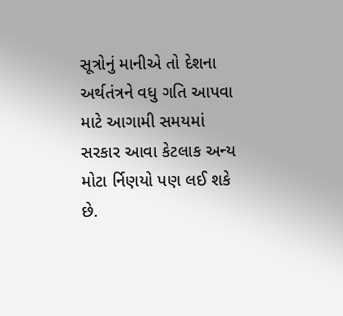સૂત્રોનું માનીએ તો દેશના અર્થતંત્રને વધુ ગતિ આપવા માટે આગામી સમયમાં સરકાર આવા કેટલાક અન્ય મોટા ર્નિણયો પણ લઈ શકે છે.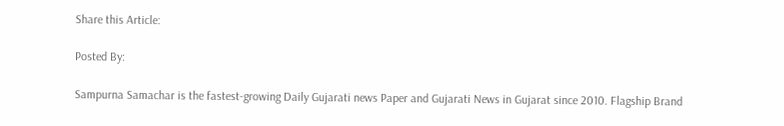Share this Article:

Posted By:

Sampurna Samachar is the fastest-growing Daily Gujarati news Paper and Gujarati News in Gujarat since 2010. Flagship Brand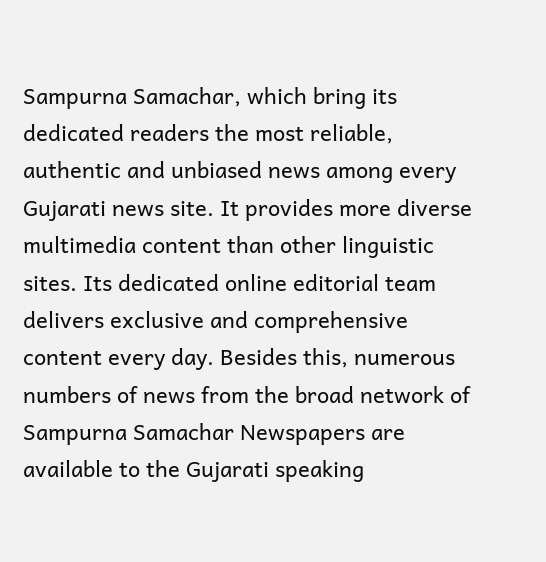Sampurna Samachar, which bring its dedicated readers the most reliable, authentic and unbiased news among every Gujarati news site. It provides more diverse multimedia content than other linguistic sites. Its dedicated online editorial team delivers exclusive and comprehensive content every day. Besides this, numerous numbers of news from the broad network of Sampurna Samachar Newspapers are available to the Gujarati speaking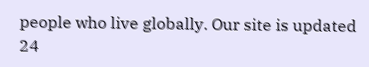people who live globally. Our site is updated 24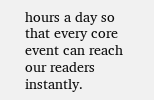hours a day so that every core event can reach our readers instantly.